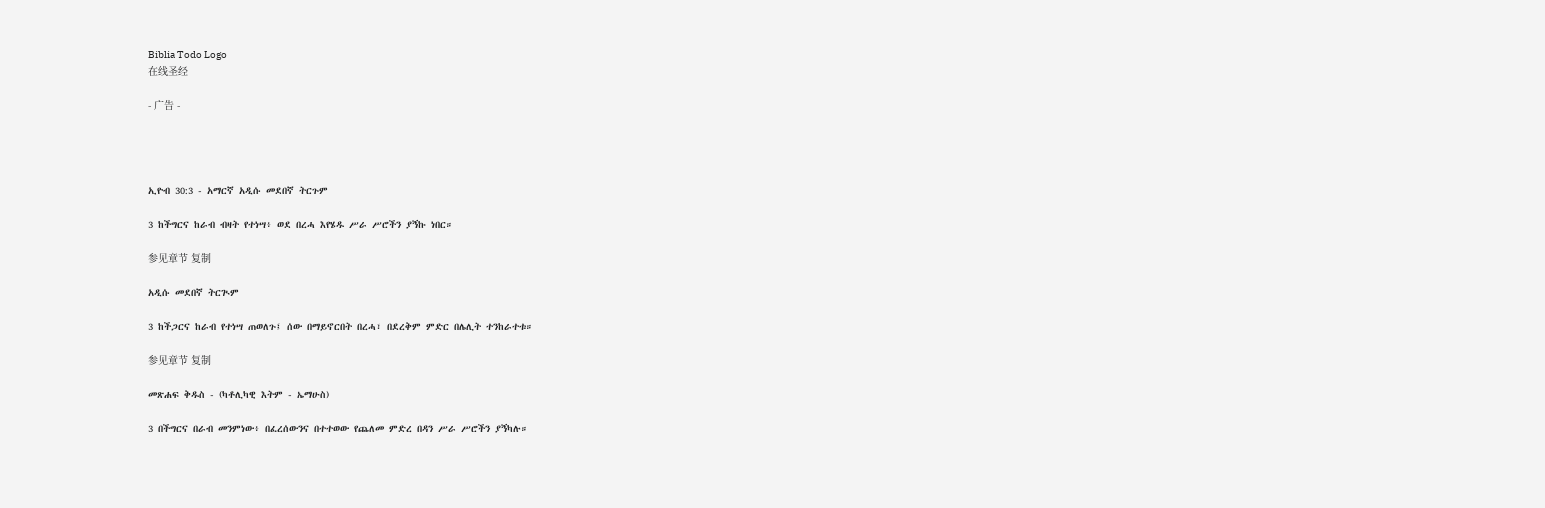Biblia Todo Logo
在线圣经

- 广告 -




ኢዮብ 30:3 - አማርኛ አዲሱ መደበኛ ትርጉም

3 ከችግርና ከራብ ብዛት የተነሣ፥ ወደ በረሓ እየሄዱ ሥራ ሥሮችን ያኝኩ ነበር።

参见章节 复制

አዲሱ መደበኛ ትርጒም

3 ከችጋርና ከራብ የተነሣ ጠወለጉ፤ ሰው በማይኖርበት በረሓ፣ በደረቅም ምድር በሌሊት ተንከራተቱ።

参见章节 复制

መጽሐፍ ቅዱስ - (ካቶሊካዊ እትም - ኤማሁስ)

3 በችግርና በራብ መንምነው፥ በፈረሰውንና በተተወው የጨለመ ምድረ በዳን ሥራ ሥሮችን ያኝካሉ።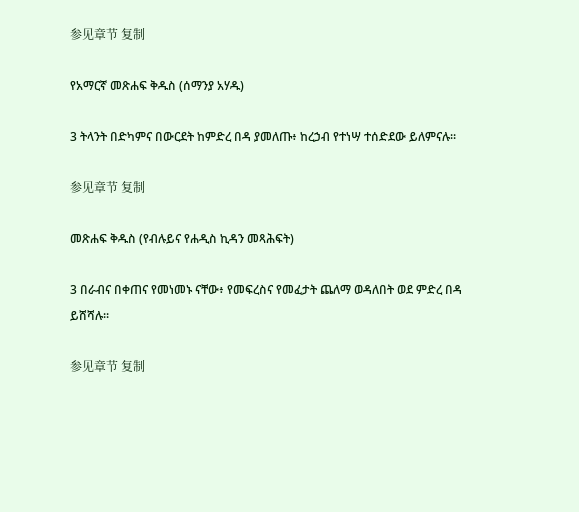参见章节 复制

የአማርኛ መጽሐፍ ቅዱስ (ሰማንያ አሃዱ)

3 ትላንት በድካምና በውርደት ከምድረ በዳ ያመለጡ፥ ከረኃብ የተነሣ ተሰድደው ይለምናሉ።

参见章节 复制

መጽሐፍ ቅዱስ (የብሉይና የሐዲስ ኪዳን መጻሕፍት)

3 በራብና በቀጠና የመነመኑ ናቸው፥ የመፍረስና የመፈታት ጨለማ ወዳለበት ወደ ምድረ በዳ ይሸሻሉ።

参见章节 复制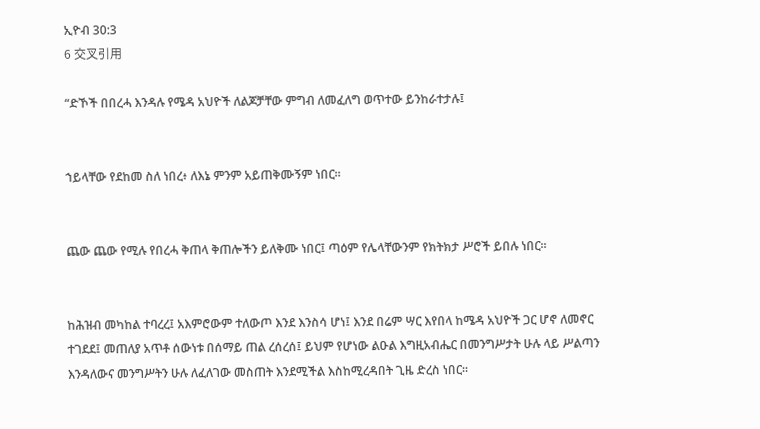ኢዮብ 30:3
6 交叉引用

“ድኾች በበረሓ እንዳሉ የሜዳ አህዮች ለልጆቻቸው ምግብ ለመፈለግ ወጥተው ይንከራተታሉ፤


ኀይላቸው የደከመ ስለ ነበረ፥ ለእኔ ምንም አይጠቅሙኝም ነበር።


ጨው ጨው የሚሉ የበረሓ ቅጠላ ቅጠሎችን ይለቅሙ ነበር፤ ጣዕም የሌላቸውንም የክትክታ ሥሮች ይበሉ ነበር።


ከሕዝብ መካከል ተባረረ፤ አእምሮውም ተለውጦ እንደ እንስሳ ሆነ፤ እንደ በሬም ሣር እየበላ ከሜዳ አህዮች ጋር ሆኖ ለመኖር ተገደደ፤ መጠለያ አጥቶ ሰውነቱ በሰማይ ጠል ረሰረሰ፤ ይህም የሆነው ልዑል እግዚአብሔር በመንግሥታት ሁሉ ላይ ሥልጣን እንዳለውና መንግሥትን ሁሉ ለፈለገው መስጠት እንደሚችል እስከሚረዳበት ጊዜ ድረስ ነበር።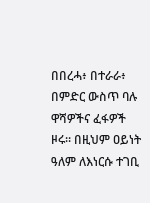በበረሓ፥ በተራራ፥ በምድር ውስጥ ባሉ ዋሻዎችና ፈፋዎች ዞሩ። በዚህም ዐይነት ዓለም ለእነርሱ ተገቢ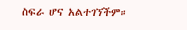ስፍራ ሆና አልተገኘችም።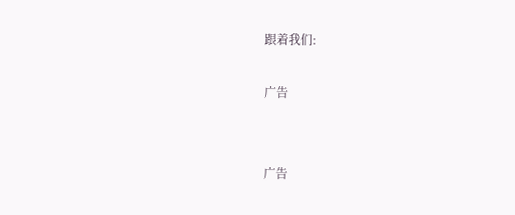跟着我们:

广告


广告